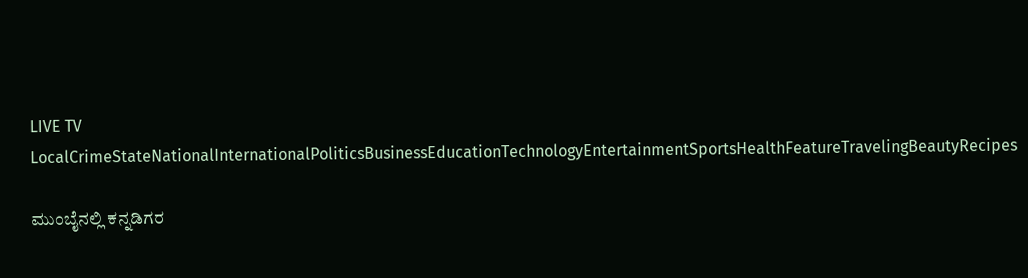LIVE TV LocalCrimeStateNationalInternationalPoliticsBusinessEducationTechnologyEntertainmentSportsHealthFeatureTravelingBeautyRecipes

ಮುಂಬೈನಲ್ಲಿ ಕನ್ನಡಿಗರ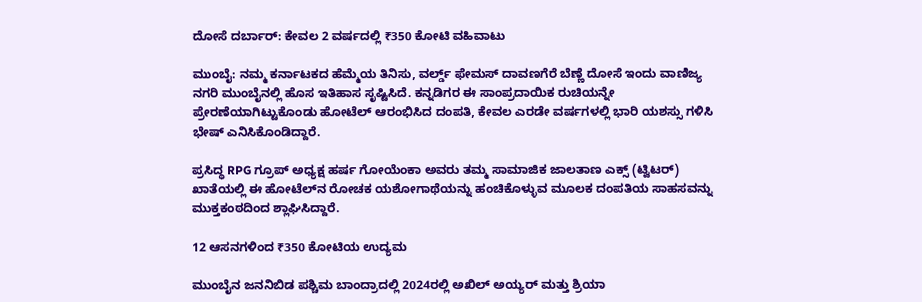ದೋಸೆ ದರ್ಬಾರ್: ಕೇವಲ 2 ವರ್ಷದಲ್ಲಿ ₹350 ಕೋಟಿ ವಹಿವಾಟು

ಮುಂಬೈ: ನಮ್ಮ ಕರ್ನಾಟಕದ ಹೆಮ್ಮೆಯ ತಿನಿಸು, ವರ್ಲ್ಡ್ ಫೇಮಸ್ ದಾವಣಗೆರೆ ಬೆಣ್ಣೆ ದೋಸೆ ಇಂದು ವಾಣಿಜ್ಯ ನಗರಿ ಮುಂಬೈನಲ್ಲಿ ಹೊಸ ಇತಿಹಾಸ ಸೃಷ್ಟಿಸಿದೆ. ಕನ್ನಡಿಗರ ಈ ಸಾಂಪ್ರದಾಯಿಕ ರುಚಿಯನ್ನೇ ಪ್ರೇರಣೆಯಾಗಿಟ್ಟುಕೊಂಡು ಹೋಟೆಲ್ ಆರಂಭಿಸಿದ ದಂಪತಿ, ಕೇವಲ ಎರಡೇ ವರ್ಷಗಳಲ್ಲಿ ಭಾರಿ ಯಶಸ್ಸು ಗಳಿಸಿ ಭೇಷ್ ಎನಿಸಿಕೊಂಡಿದ್ದಾರೆ.

ಪ್ರಸಿದ್ಧ RPG ಗ್ರೂಪ್ ಅಧ್ಯಕ್ಷ ಹರ್ಷ ಗೋಯೆಂಕಾ ಅವರು ತಮ್ಮ ಸಾಮಾಜಿಕ ಜಾಲತಾಣ ಎಕ್ಸ್ (ಟ್ವಿಟರ್) ಖಾತೆಯಲ್ಲಿ ಈ ಹೋಟೆಲ್‌ನ ರೋಚಕ ಯಶೋಗಾಥೆಯನ್ನು ಹಂಚಿಕೊಳ್ಳುವ ಮೂಲಕ ದಂಪತಿಯ ಸಾಹಸವನ್ನು ಮುಕ್ತಕಂಠದಿಂದ ಶ್ಲಾಘಿಸಿದ್ದಾರೆ.

12 ಆಸನಗಳಿಂದ ₹350 ಕೋಟಿಯ ಉದ್ಯಮ

ಮುಂಬೈನ ಜನನಿಬಿಡ ಪಶ್ಚಿಮ ಬಾಂದ್ರಾದಲ್ಲಿ 2024ರಲ್ಲಿ ಅಖಿಲ್ ಅಯ್ಯರ್ ಮತ್ತು ಶ್ರಿಯಾ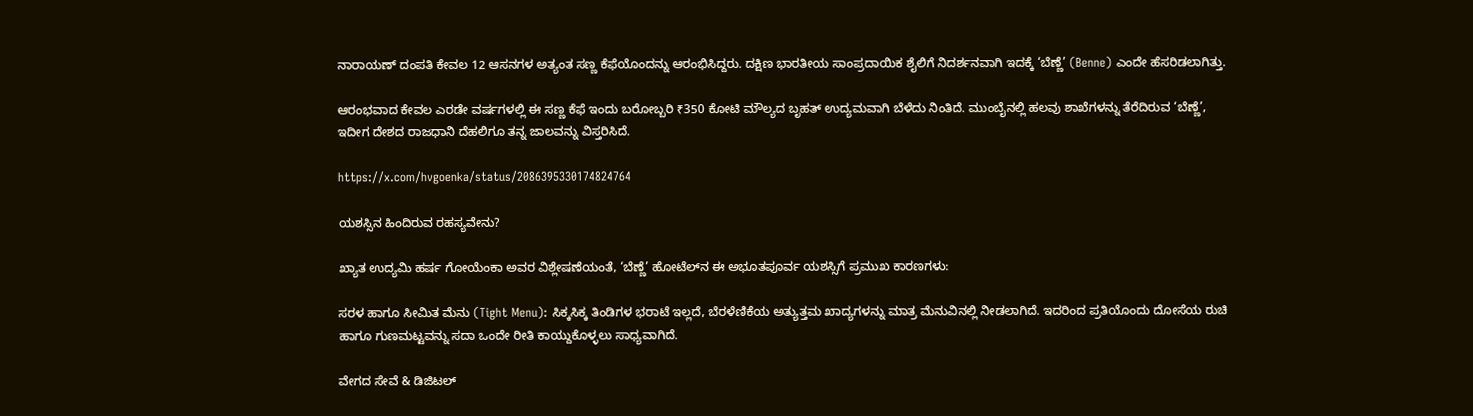ನಾರಾಯಣ್ ದಂಪತಿ ಕೇವಲ 12 ಆಸನಗಳ ಅತ್ಯಂತ ಸಣ್ಣ ಕೆಫೆಯೊಂದನ್ನು ಆರಂಭಿಸಿದ್ದರು. ದಕ್ಷಿಣ ಭಾರತೀಯ ಸಾಂಪ್ರದಾಯಿಕ ಶೈಲಿಗೆ ನಿದರ್ಶನವಾಗಿ ಇದಕ್ಕೆ ‘ಬೆಣ್ಣೆ’ (Benne) ಎಂದೇ ಹೆಸರಿಡಲಾಗಿತ್ತು.

ಆರಂಭವಾದ ಕೇವಲ ಎರಡೇ ವರ್ಷಗಳಲ್ಲಿ ಈ ಸಣ್ಣ ಕೆಫೆ ಇಂದು ಬರೋಬ್ಬರಿ ₹350 ಕೋಟಿ ಮೌಲ್ಯದ ಬೃಹತ್ ಉದ್ಯಮವಾಗಿ ಬೆಳೆದು ನಿಂತಿದೆ. ಮುಂಬೈನಲ್ಲಿ ಹಲವು ಶಾಖೆಗಳನ್ನು ತೆರೆದಿರುವ ‘ಬೆಣ್ಣೆ’, ಇದೀಗ ದೇಶದ ರಾಜಧಾನಿ ದೆಹಲಿಗೂ ತನ್ನ ಜಾಲವನ್ನು ವಿಸ್ತರಿಸಿದೆ.

https://x.com/hvgoenka/status/2086395330174824764

ಯಶಸ್ಸಿನ ಹಿಂದಿರುವ ರಹಸ್ಯವೇನು?

ಖ್ಯಾತ ಉದ್ಯಮಿ ಹರ್ಷ ಗೋಯೆಂಕಾ ಅವರ ವಿಶ್ಲೇಷಣೆಯಂತೆ, ‘ಬೆಣ್ಣೆ’ ಹೋಟೆಲ್‌ನ ಈ ಅಭೂತಪೂರ್ವ ಯಶಸ್ಸಿಗೆ ಪ್ರಮುಖ ಕಾರಣಗಳು:

ಸರಳ ಹಾಗೂ ಸೀಮಿತ ಮೆನು (Tight Menu): ಸಿಕ್ಕಸಿಕ್ಕ ತಿಂಡಿಗಳ ಭರಾಟೆ ಇಲ್ಲದೆ, ಬೆರಳೆಣಿಕೆಯ ಅತ್ಯುತ್ತಮ ಖಾದ್ಯಗಳನ್ನು ಮಾತ್ರ ಮೆನುವಿನಲ್ಲಿ ನೀಡಲಾಗಿದೆ. ಇದರಿಂದ ಪ್ರತಿಯೊಂದು ದೋಸೆಯ ರುಚಿ ಹಾಗೂ ಗುಣಮಟ್ಟವನ್ನು ಸದಾ ಒಂದೇ ರೀತಿ ಕಾಯ್ದುಕೊಳ್ಳಲು ಸಾಧ್ಯವಾಗಿದೆ.

ವೇಗದ ಸೇವೆ & ಡಿಜಿಟಲ್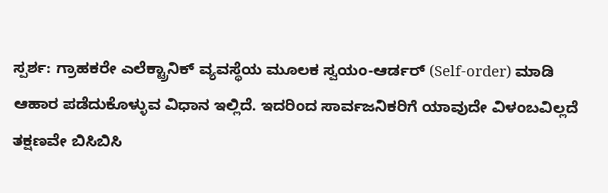ಸ್ಪರ್ಶ: ಗ್ರಾಹಕರೇ ಎಲೆಕ್ಟ್ರಾನಿಕ್ ವ್ಯವಸ್ಥೆಯ ಮೂಲಕ ಸ್ವಯಂ-ಆರ್ಡರ್ (Self-order) ಮಾಡಿ ಆಹಾರ ಪಡೆದುಕೊಳ್ಳುವ ವಿಧಾನ ಇಲ್ಲಿದೆ. ಇದರಿಂದ ಸಾರ್ವಜನಿಕರಿಗೆ ಯಾವುದೇ ವಿಳಂಬವಿಲ್ಲದೆ ತಕ್ಷಣವೇ ಬಿಸಿಬಿಸಿ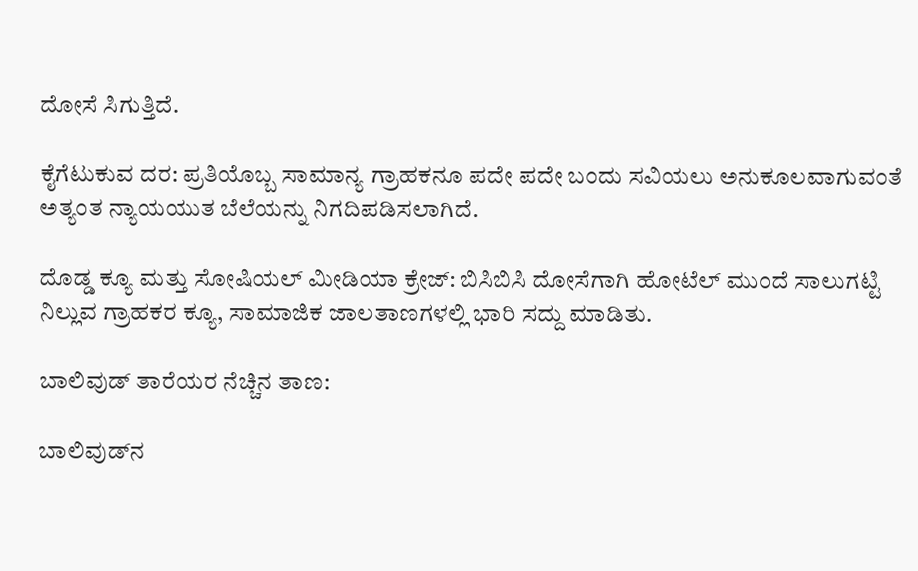ದೋಸೆ ಸಿಗುತ್ತಿದೆ.

ಕೈಗೆಟುಕುವ ದರ: ಪ್ರತಿಯೊಬ್ಬ ಸಾಮಾನ್ಯ ಗ್ರಾಹಕನೂ ಪದೇ ಪದೇ ಬಂದು ಸವಿಯಲು ಅನುಕೂಲವಾಗುವಂತೆ ಅತ್ಯಂತ ನ್ಯಾಯಯುತ ಬೆಲೆಯನ್ನು ನಿಗದಿಪಡಿಸಲಾಗಿದೆ.

ದೊಡ್ಡ ಕ್ಯೂ ಮತ್ತು ಸೋಷಿಯಲ್ ಮೀಡಿಯಾ ಕ್ರೇಜ್: ಬಿಸಿಬಿಸಿ ದೋಸೆಗಾಗಿ ಹೋಟೆಲ್ ಮುಂದೆ ಸಾಲುಗಟ್ಟಿ ನಿಲ್ಲುವ ಗ್ರಾಹಕರ ಕ್ಯೂ, ಸಾಮಾಜಿಕ ಜಾಲತಾಣಗಳಲ್ಲಿ ಭಾರಿ ಸದ್ದು ಮಾಡಿತು.

ಬಾಲಿವುಡ್ ತಾರೆಯರ ನೆಚ್ಚಿನ ತಾಣ:

ಬಾಲಿವುಡ್‌ನ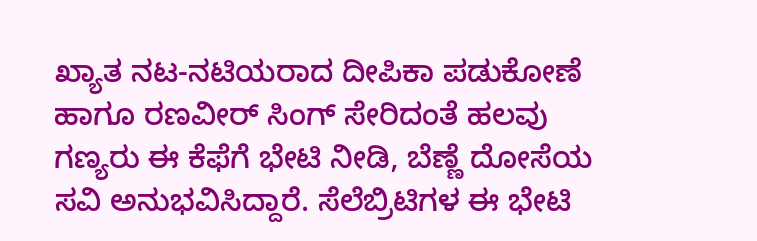ಖ್ಯಾತ ನಟ-ನಟಿಯರಾದ ದೀಪಿಕಾ ಪಡುಕೋಣೆ ಹಾಗೂ ರಣವೀರ್ ಸಿಂಗ್ ಸೇರಿದಂತೆ ಹಲವು ಗಣ್ಯರು ಈ ಕೆಫೆಗೆ ಭೇಟಿ ನೀಡಿ, ಬೆಣ್ಣೆ ದೋಸೆಯ ಸವಿ ಅನುಭವಿಸಿದ್ದಾರೆ. ಸೆಲೆಬ್ರಿಟಿಗಳ ಈ ಭೇಟಿ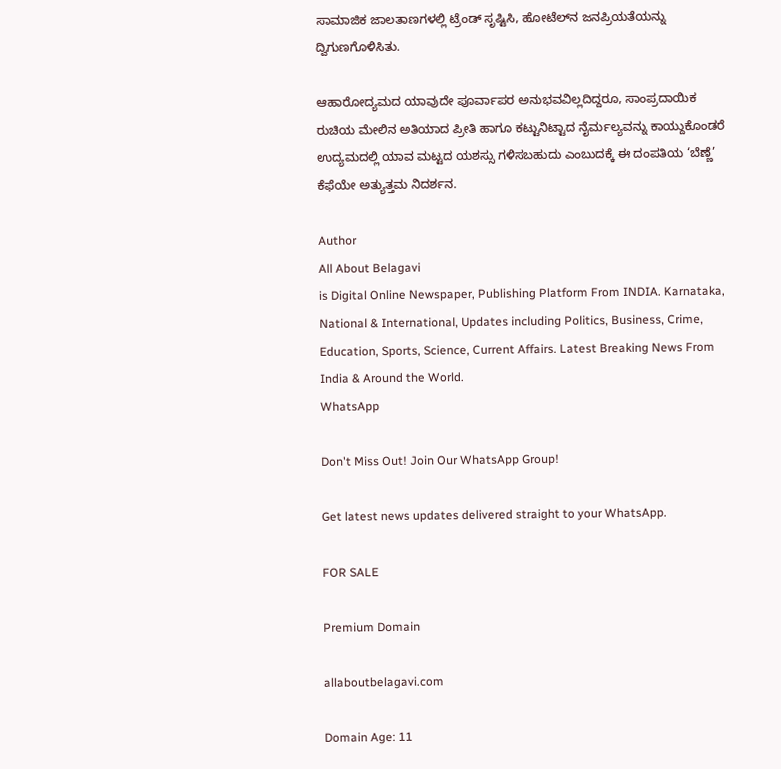ಸಾಮಾಜಿಕ ಜಾಲತಾಣಗಳಲ್ಲಿ ಟ್ರೆಂಡ್ ಸೃಷ್ಟಿಸಿ, ಹೋಟೆಲ್‌ನ ಜನಪ್ರಿಯತೆಯನ್ನು ದ್ವಿಗುಣಗೊಳಿಸಿತು.

ಆಹಾರೋದ್ಯಮದ ಯಾವುದೇ ಪೂರ್ವಾಪರ ಅನುಭವವಿಲ್ಲದಿದ್ದರೂ, ಸಾಂಪ್ರದಾಯಿಕ ರುಚಿಯ ಮೇಲಿನ ಅತಿಯಾದ ಪ್ರೀತಿ ಹಾಗೂ ಕಟ್ಟುನಿಟ್ಟಾದ ನೈರ್ಮಲ್ಯವನ್ನು ಕಾಯ್ದುಕೊಂಡರೆ ಉದ್ಯಮದಲ್ಲಿ ಯಾವ ಮಟ್ಟದ ಯಶಸ್ಸು ಗಳಿಸಬಹುದು ಎಂಬುದಕ್ಕೆ ಈ ದಂಪತಿಯ ‘ಬೆಣ್ಣೆ’ ಕೆಫೆಯೇ ಅತ್ಯುತ್ತಮ ನಿದರ್ಶನ.

Author
All About Belagavi
is Digital Online Newspaper, Publishing Platform From INDIA. Karnataka, National & International, Updates including Politics, Business, Crime, Education, Sports, Science, Current Affairs. Latest Breaking News From India & Around the World.
WhatsApp

Don't Miss Out! Join Our WhatsApp Group!

Get latest news updates delivered straight to your WhatsApp.

FOR SALE

Premium Domain

allaboutbelagavi.com

Domain Age: 11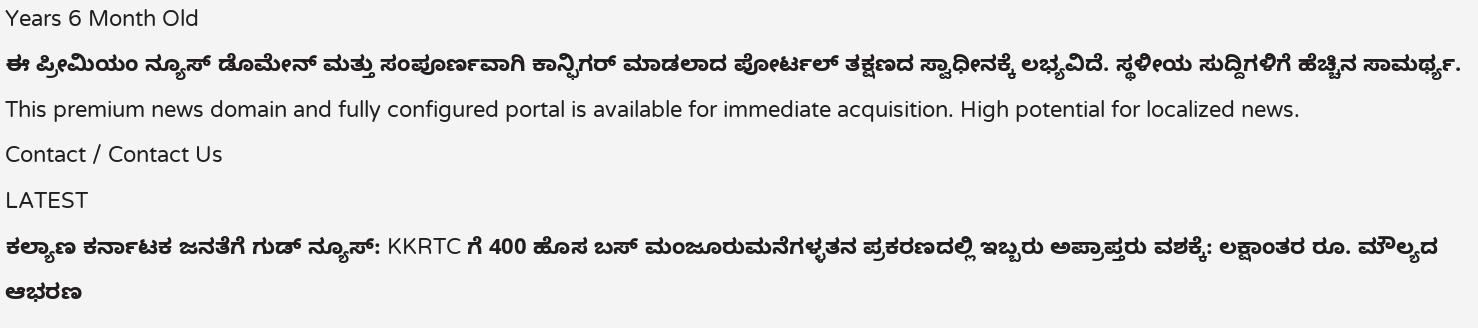Years 6 Month Old
ಈ ಪ್ರೀಮಿಯಂ ನ್ಯೂಸ್ ಡೊಮೇನ್ ಮತ್ತು ಸಂಪೂರ್ಣವಾಗಿ ಕಾನ್ಫಿಗರ್ ಮಾಡಲಾದ ಪೋರ್ಟಲ್ ತಕ್ಷಣದ ಸ್ವಾಧೀನಕ್ಕೆ ಲಭ್ಯವಿದೆ. ಸ್ಥಳೀಯ ಸುದ್ದಿಗಳಿಗೆ ಹೆಚ್ಚಿನ ಸಾಮರ್ಥ್ಯ.
This premium news domain and fully configured portal is available for immediate acquisition. High potential for localized news.
Contact / Contact Us
LATEST
ಕಲ್ಯಾಣ ಕರ್ನಾಟಕ ಜನತೆಗೆ ಗುಡ್ ನ್ಯೂಸ್: KKRTC ಗೆ 400 ಹೊಸ ಬಸ್ ಮಂಜೂರುಮನೆಗಳ್ಳತನ ಪ್ರಕರಣದಲ್ಲಿ ಇಬ್ಬರು ಅಪ್ರಾಪ್ತರು ವಶಕ್ಕೆ: ಲಕ್ಷಾಂತರ ರೂ. ಮೌಲ್ಯದ ಆಭರಣ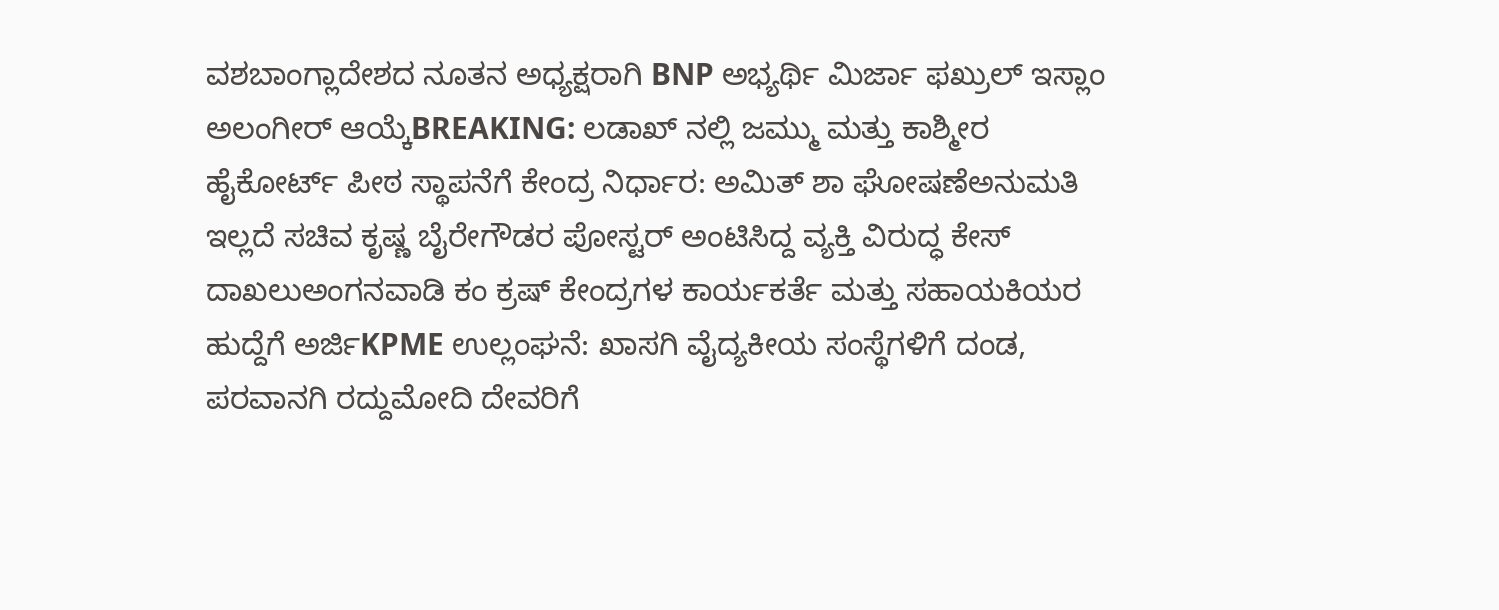ವಶಬಾಂಗ್ಲಾದೇಶದ ನೂತನ ಅಧ್ಯಕ್ಷರಾಗಿ BNP ಅಭ್ಯರ್ಥಿ ಮಿರ್ಜಾ ಫಖ್ರುಲ್ ಇಸ್ಲಾಂ ಅಲಂಗೀರ್ ಆಯ್ಕೆBREAKING: ಲಡಾಖ್ ನಲ್ಲಿ ಜಮ್ಮು ಮತ್ತು ಕಾಶ್ಮೀರ ಹೈಕೋರ್ಟ್ ಪೀಠ ಸ್ಥಾಪನೆಗೆ ಕೇಂದ್ರ ನಿರ್ಧಾರ: ಅಮಿತ್ ಶಾ ಘೋಷಣೆಅನುಮತಿ ಇಲ್ಲದೆ ಸಚಿವ ಕೃಷ್ಣ ಬೈರೇಗೌಡರ ಪೋಸ್ಟರ್ ಅಂಟಿಸಿದ್ದ ವ್ಯಕ್ತಿ ವಿರುದ್ಧ ಕೇಸ್ ದಾಖಲುಅಂಗನವಾಡಿ ಕಂ ಕ್ರಷ್ ಕೇಂದ್ರಗಳ ಕಾರ್ಯಕರ್ತೆ ಮತ್ತು ಸಹಾಯಕಿಯರ ಹುದ್ದೆಗೆ ಅರ್ಜಿKPME ಉಲ್ಲಂಘನೆ: ಖಾಸಗಿ ವೈದ್ಯಕೀಯ ಸಂಸ್ಥೆಗಳಿಗೆ ದಂಡ, ಪರವಾನಗಿ ರದ್ದುಮೋದಿ ದೇವರಿಗೆ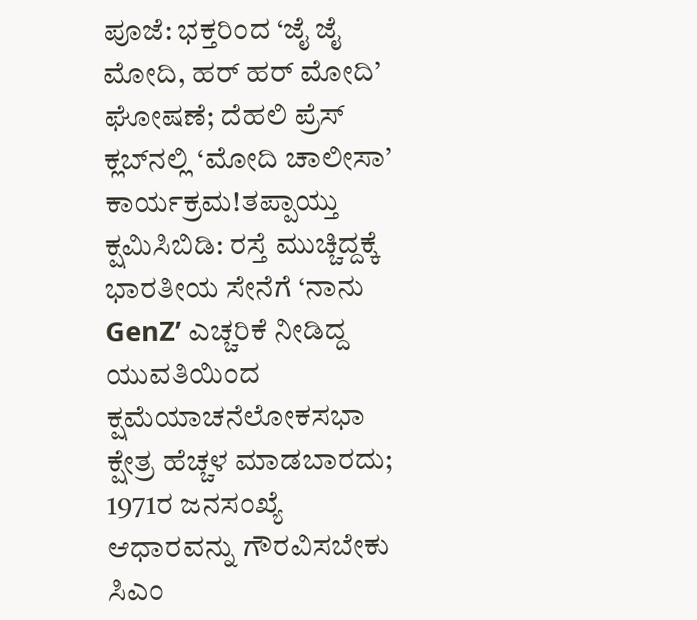ಪೂಜೆ: ಭಕ್ತರಿಂದ ‘ಜೈ ಜೈ ಮೋದಿ, ಹರ್ ಹರ್ ಮೋದಿ’ ಘೋಷಣೆ; ದೆಹಲಿ ಪ್ರೆಸ್ ಕ್ಲಬ್‌ನಲ್ಲಿ ‘ಮೋದಿ ಚಾಲೀಸಾ’ ಕಾರ್ಯಕ್ರಮ!ತಪ್ಪಾಯ್ತು ಕ್ಷಮಿಸಿಬಿಡಿ: ರಸ್ತೆ ಮುಚ್ಚಿದ್ದಕ್ಕೆ ಭಾರತೀಯ ಸೇನೆಗೆ ‘ನಾನು GenZ’ ಎಚ್ಚರಿಕೆ ನೀಡಿದ್ದ ಯುವತಿಯಿಂದ ಕ್ಷಮೆಯಾಚನೆಲೋಕಸಭಾ ಕ್ಷೇತ್ರ ಹೆಚ್ಚಳ ಮಾಡಬಾರದು; 1971ರ ಜನಸಂಖ್ಯೆ ಆಧಾರವನ್ನು ಗೌರವಿಸಬೇಕು ಸಿಎಂ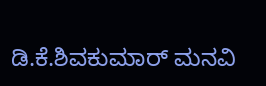ಡಿ.ಕೆ.ಶಿವಕುಮಾರ್ ಮನವಿ